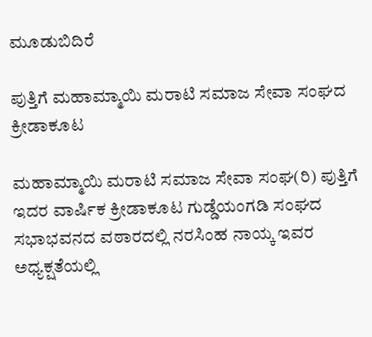ಮೂಡುಬಿದಿರೆ

ಪುತ್ತಿಗೆ ಮಹಾಮ್ಮಾಯಿ ಮರಾಟಿ ಸಮಾಜ ಸೇವಾ ಸಂಘದ ಕ್ರೀಡಾಕೂಟ

ಮಹಾಮ್ಮಾಯಿ ಮರಾಟಿ ಸಮಾಜ ಸೇವಾ ಸಂಘ(ರಿ) ಪುತ್ತಿಗೆ ಇದರ ವಾರ್ಷಿಕ ಕ್ರೀಡಾಕೂಟ ಗುಡ್ಡೆಯಂಗಡಿ ಸಂಘದ ಸಭಾಭವನದ ವಠಾರದಲ್ಲಿ ನರಸಿಂಹ ನಾಯ್ಕ ಇವರ ಅಧ್ಯಕ್ಷತೆಯಲ್ಲಿ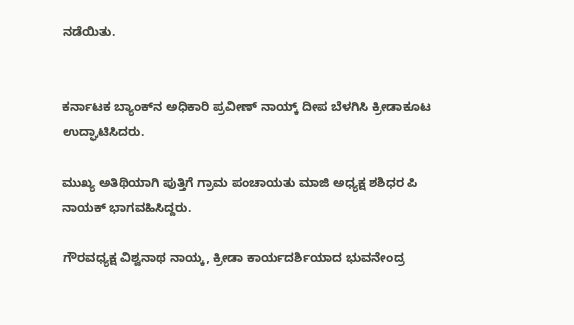ನಡೆಯಿತು.


ಕರ್ನಾಟಕ ಬ್ಯಾಂಕ್‌ನ ಅಧಿಕಾರಿ ಪ್ರವೀಣ್ ನಾಯ್ಕ್ ದೀಪ ಬೆಳಗಿಸಿ ಕ್ರೀಡಾಕೂಟ ಉದ್ಘಾಟಿಸಿದರು.

ಮುಖ್ಯ ಅತಿಥಿಯಾಗಿ ಪುತ್ತಿಗೆ ಗ್ರಾಮ ಪಂಚಾಯತು ಮಾಜಿ ಅಧ್ಯಕ್ಷ ಶಶಿಧರ ಪಿ ನಾಯಕ್ ಭಾಗವಹಿಸಿದ್ದರು.

ಗೌರವಧ್ಯಕ್ಷ ವಿಶ್ವನಾಥ ನಾಯ್ಕ, ಕ್ರೀಡಾ ಕಾರ್ಯದರ್ಶಿಯಾದ ಭುವನೇಂದ್ರ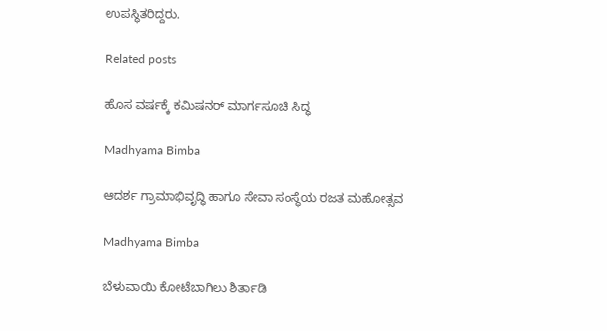ಉಪಸ್ಥಿತರಿದ್ದರು.

Related posts

ಹೊಸ ವರ್ಷಕ್ಕೆ ಕಮಿಷನರ್ ಮಾರ್ಗಸೂಚಿ ಸಿದ್ಧ

Madhyama Bimba

ಆದರ್ಶ ಗ್ರಾಮಾಭಿವೃದ್ಧಿ ಹಾಗೂ ಸೇವಾ ಸಂಸ್ಥೆಯ ರಜತ ಮಹೋತ್ಸವ

Madhyama Bimba

ಬೆಳುವಾಯಿ ಕೋಟೆಬಾಗಿಲು ಶಿರ್ತಾಡಿ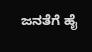ಜನತೆಗೆ ಹೈ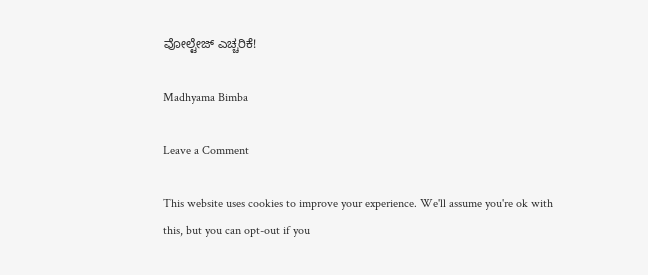ವೋಲ್ಟೇಜ್ ಎಚ್ಚರಿಕೆ!

Madhyama Bimba

Leave a Comment

This website uses cookies to improve your experience. We'll assume you're ok with this, but you can opt-out if you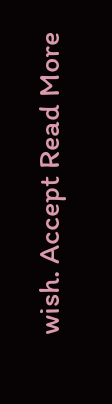wish. Accept Read More